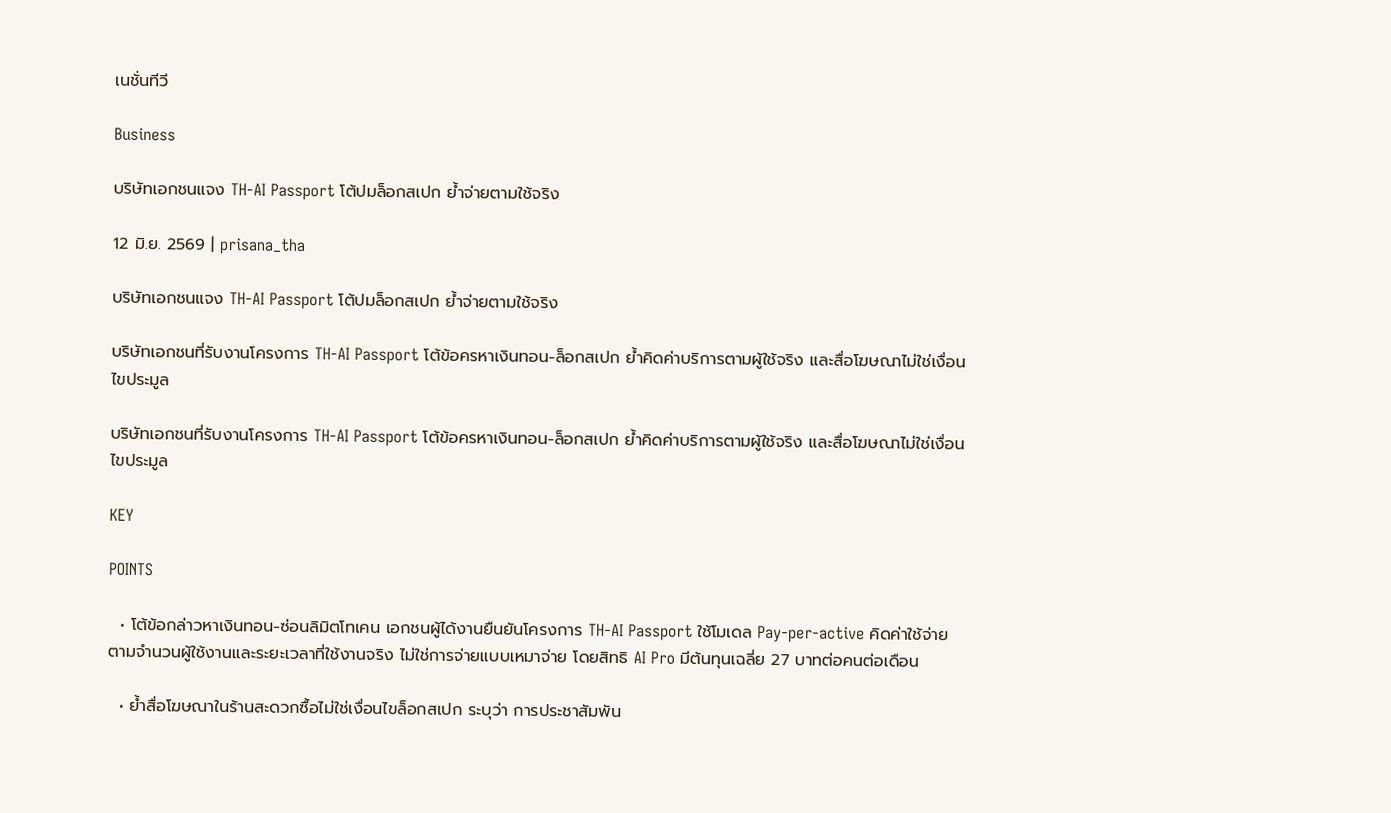เนชั่นทีวี

Business

บริษัทเอกชนแจง TH-AI Passport โต้ปมล็อกสเปก ย้ำจ่ายตามใช้จริง

12 มิ.ย. 2569 | prisana_tha

บริษัทเอกชนแจง TH-AI Passport โต้ปมล็อกสเปก ย้ำจ่ายตามใช้จริง

บริษัทเอกชนที่รับงานโครงการ TH-AI Passport โต้ข้อครหาเงินทอน-ล็อกสเปก ย้ำคิดค่าบริการตามผู้ใช้จริง และสื่อโฆษณาไม่ใช่เงื่อนไขประมูล

บริษัทเอกชนที่รับงานโครงการ TH-AI Passport โต้ข้อครหาเงินทอน-ล็อกสเปก ย้ำคิดค่าบริการตามผู้ใช้จริง และสื่อโฆษณาไม่ใช่เงื่อนไขประมูล

KEY

POINTS

  • โต้ข้อกล่าวหาเงินทอน-ซ่อนลิมิตโทเคน เอกชนผู้ได้งานยืนยันโครงการ TH-AI Passport ใช้โมเดล Pay-per-active คิดค่าใช้จ่ายตามจำนวนผู้ใช้งานและระยะเวลาที่ใช้งานจริง ไม่ใช่การจ่ายแบบเหมาจ่าย โดยสิทธิ AI Pro มีต้นทุนเฉลี่ย 27 บาทต่อคนต่อเดือน

  • ย้ำสื่อโฆษณาในร้านสะดวกซื้อไม่ใช่เงื่อนไขล็อกสเปก ระบุว่า การประชาสัมพัน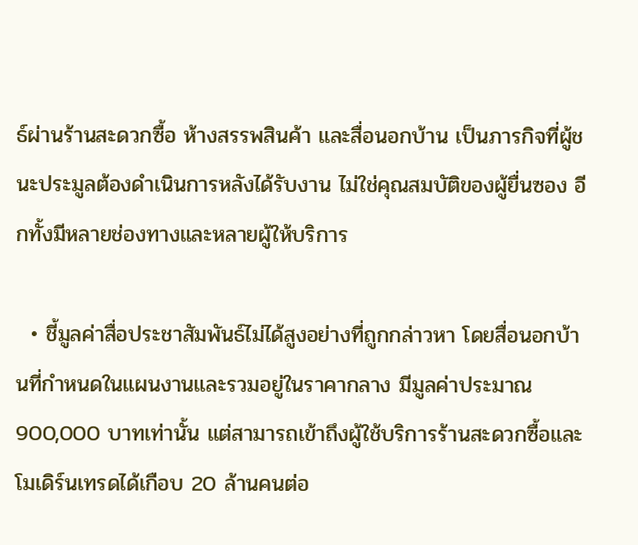ธ์ผ่านร้านสะดวกซื้อ ห้างสรรพสินค้า และสื่อนอกบ้าน เป็นภารกิจที่ผู้ชนะประมูลต้องดำเนินการหลังได้รับงาน ไม่ใช่คุณสมบัติของผู้ยื่นซอง อีกทั้งมีหลายช่องทางและหลายผู้ให้บริการ

  • ชี้มูลค่าสื่อประชาสัมพันธ์ไม่ได้สูงอย่างที่ถูกกล่าวหา โดยสื่อนอกบ้านที่กำหนดในแผนงานและรวมอยู่ในราคากลาง มีมูลค่าประมาณ 900,000 บาทเท่านั้น แต่สามารถเข้าถึงผู้ใช้บริการร้านสะดวกซื้อและโมเดิร์นเทรดได้เกือบ 20 ล้านคนต่อ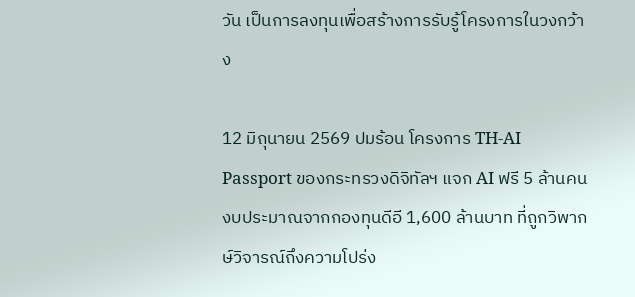วัน เป็นการลงทุนเพื่อสร้างการรับรู้โครงการในวงกว้าง

12 มิถุนายน 2569 ปมร้อน โครงการ TH-AI Passport ของกระทรวงดิจิทัลฯ แจก AI ฟรี 5 ล้านคน งบประมาณจากกองทุนดีอี 1,600 ล้านบาท ที่ถูกวิพากษ์วิจารณ์ถึงความโปร่ง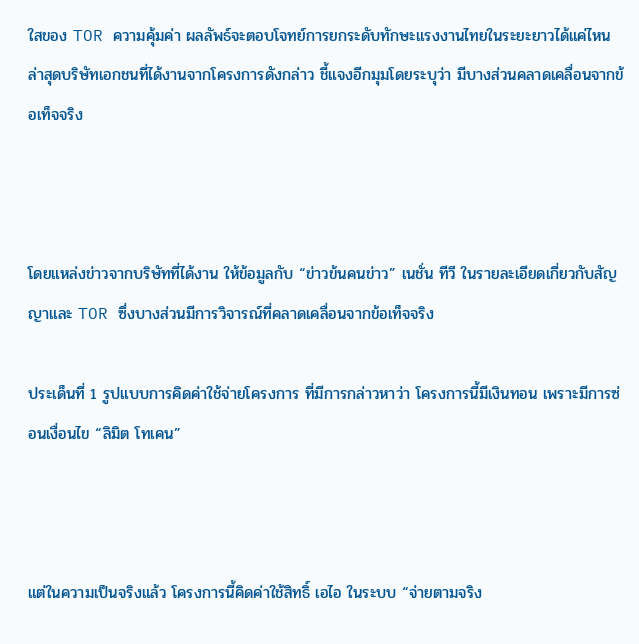ใสของ TOR ความคุ้มค่า ผลลัพธ์จะตอบโจทย์การยกระดับทักษะแรงงานไทยในระยะยาวได้แค่ไหน ล่าสุดบริษัทเอกชนที่ได้งานจากโครงการดังกล่าว ชี้แจงอีกมุมโดยระบุว่า มีบางส่วนคลาดเคลื่อนจากข้อเท็จจริง



โดยแหล่งข่าวจากบริษัทที่ได้งาน ให้ข้อมูลกับ “ข่าวข้นคนข่าว” เนชั่น ทีวี ในรายละเอียดเกี่ยวกับสัญญาและ TOR ซึ่งบางส่วนมีการวิจารณ์ที่คลาดเคลื่อนจากข้อเท็จจริง

ประเด็นที่ 1 รูปแบบการคิดค่าใช้จ่ายโครงการ ที่มีการกล่าวหาว่า โครงการนี้มีเงินทอน เพราะมีการซ่อนเงื่อนไข “ลิมิต โทเคน”



แต่ในความเป็นจริงแล้ว โครงการนี้คิดค่าใช้สิทธิ์ เอไอ ในระบบ “จ่ายตามจริง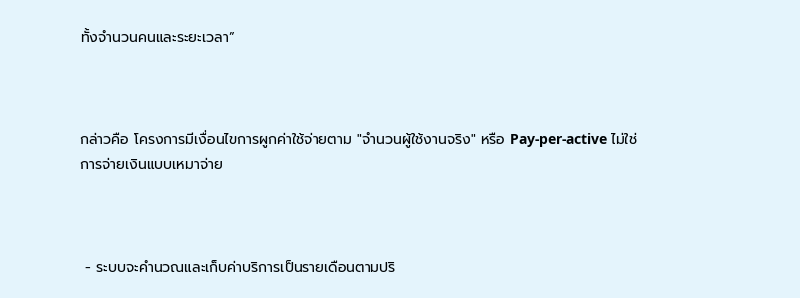ทั้งจำนวนคนและระยะเวลา”



กล่าวคือ โครงการมีเงื่อนไขการผูกค่าใช้จ่ายตาม "จำนวนผู้ใช้งานจริง" หรือ Pay-per-active ไม่ใช่การจ่ายเงินแบบเหมาจ่าย



 - ระบบจะคำนวณและเก็บค่าบริการเป็นรายเดือนตามปริ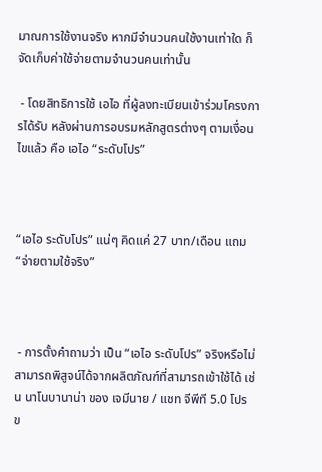มาณการใช้งานจริง หากมีจำนวนคนใช้งานเท่าใด ก็จัดเก็บค่าใช้จ่ายตามจำนวนคนเท่านั้น

 - โดยสิทธิการใช้ เอไอ ที่ผู้ลงทะเบียนเข้าร่วมโครงการได้รับ หลังผ่านการอบรมหลักสูตรต่างๆ ตามเงื่อนไขแล้ว คือ เอไอ “ระดับโปร”



“เอไอ ระดับโปร” แน่ๆ คิดแค่ 27 บาท/เดือน แถม “จ่ายตามใช้จริง”



 - การตั้งคำถามว่า เป็น “เอไอ ระดับโปร” จริงหรือไม่ สามารถพิสูจน์ได้จากผลิตภัณฑ์ที่สามารถเข้าใช้ได้ เช่น นาโนบานาน่า ของ เจมีนาย / แชท จีพีที 5.0 โปร ข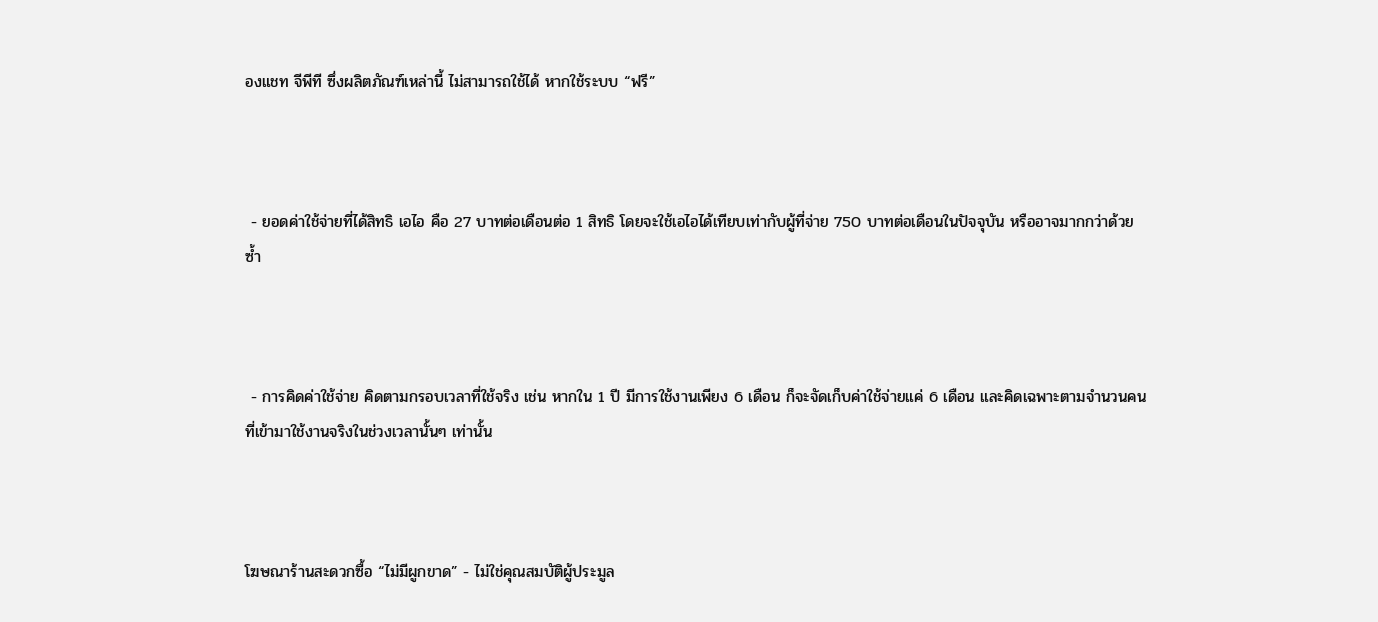องแชท จีพีที ซึ่งผลิตภัณฑ์เหล่านี้ ไม่สามารถใช้ได้ หากใช้ระบบ “ฟรี”



 - ยอดค่าใช้จ่ายที่ได้สิทธิ เอไอ คือ 27 บาทต่อเดือนต่อ 1 สิทธิ โดยจะใช้เอไอได้เทียบเท่ากับผู้ที่จ่าย 750 บาทต่อเดือนในปัจจุบัน หรืออาจมากกว่าด้วยซ้ำ



 - การคิดค่าใช้จ่าย คิดตามกรอบเวลาที่ใช้จริง เช่น หากใน 1 ปี มีการใช้งานเพียง 6 เดือน ก็จะจัดเก็บค่าใช้จ่ายแค่ 6 เดือน และคิดเฉพาะตามจำนวนคนที่เข้ามาใช้งานจริงในช่วงเวลานั้นๆ เท่านั้น



โฆษณาร้านสะดวกซื้อ “ไม่มีผูกขาด” - ไม่ใช่คุณสมบัติผู้ประมูล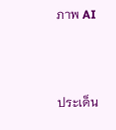ภาพ AI



ประเด็น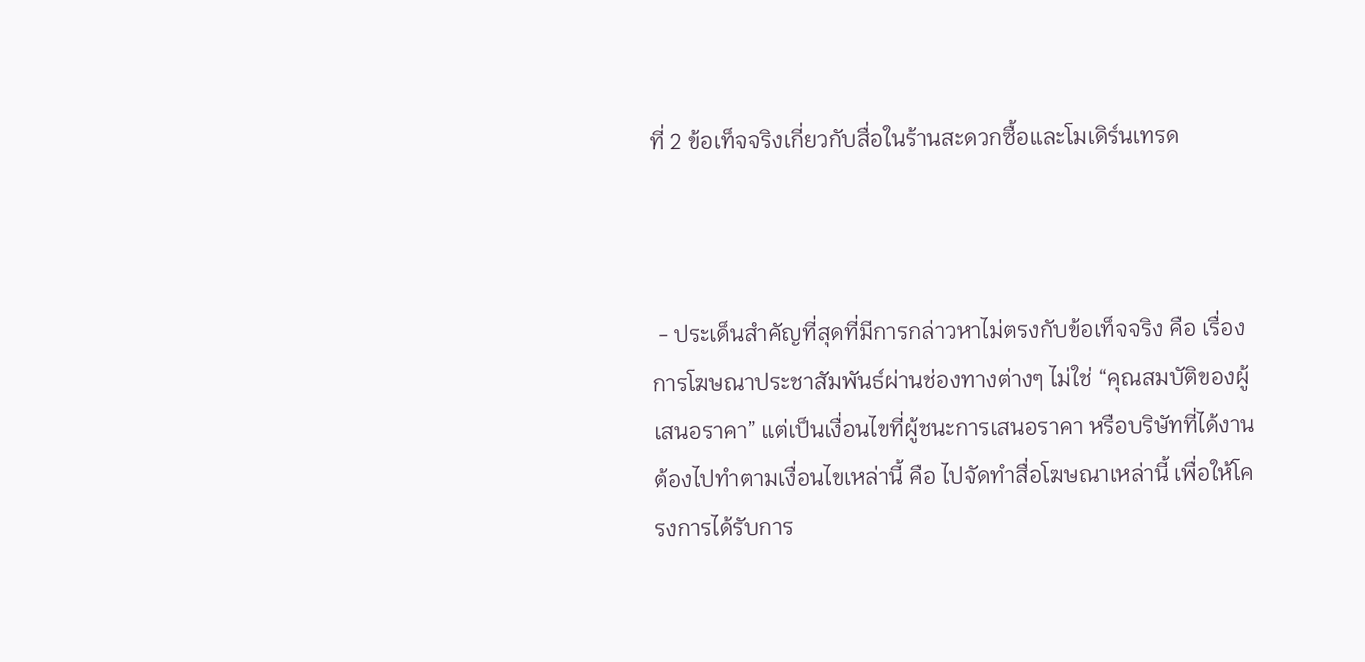ที่ 2 ข้อเท็จจริงเกี่ยวกับสื่อในร้านสะดวกซื้อและโมเดิร์นเทรด



 - ประเด็นสำคัญที่สุดที่มีการกล่าวหาไม่ตรงกับข้อเท็จจริง คือ เรื่องการโฆษณาประชาสัมพันธ์ผ่านช่องทางต่างๆ ไม่ใช่ “คุณสมบัติของผู้เสนอราคา” แต่เป็นเงื่อนไขที่ผู้ชนะการเสนอราคา หรือบริษัทที่ได้งาน ต้องไปทำตามเงื่อนไขเหล่านี้ คือ ไปจัดทำสื่อโฆษณาเหล่านี้ เพื่อให้โครงการได้รับการ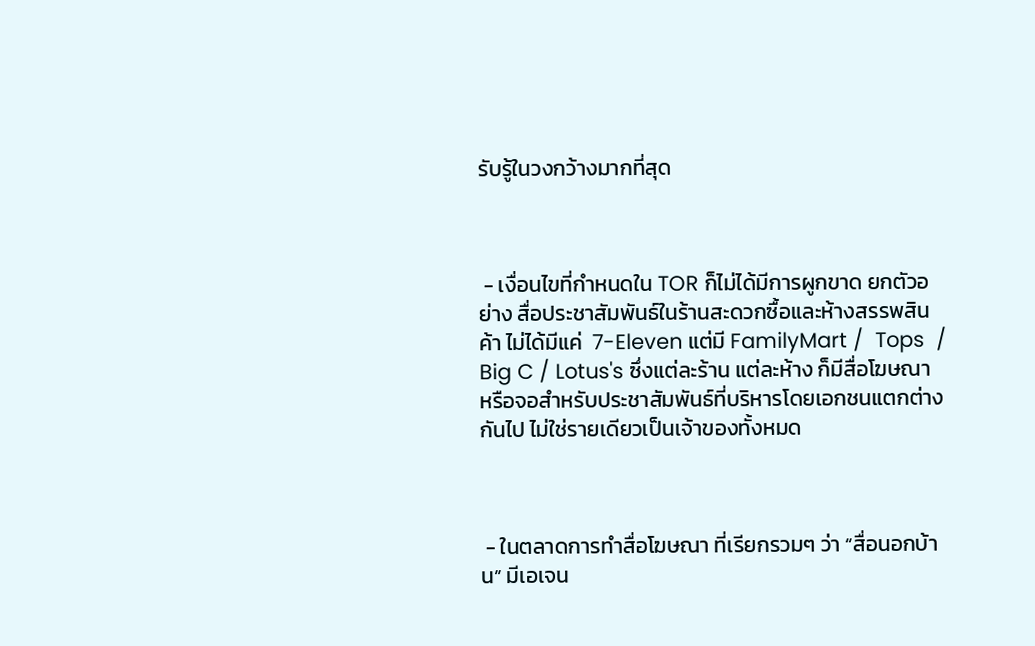รับรู้ในวงกว้างมากที่สุด



 - เงื่อนไขที่กำหนดใน TOR ก็ไม่ได้มีการผูกขาด ยกตัวอย่าง สื่อประชาสัมพันธ์ในร้านสะดวกซื้อและห้างสรรพสินค้า ไม่ได้มีแค่  7-Eleven แต่มี FamilyMart /  Tops  / Big C / Lotus's ซึ่งแต่ละร้าน แต่ละห้าง ก็มีสื่อโฆษณา หรือจอสำหรับประชาสัมพันธ์ที่บริหารโดยเอกชนแตกต่างกันไป ไม่ใช่รายเดียวเป็นเจ้าของทั้งหมด



 - ในตลาดการทำสื่อโฆษณา ที่เรียกรวมๆ ว่า “สื่อนอกบ้าน” มีเอเจน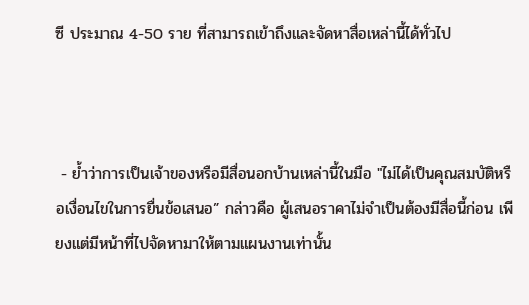ซี ประมาณ 4-50 ราย ที่สามารถเข้าถึงและจัดหาสื่อเหล่านี้ได้ทั่วไป



 - ย้ำว่าการเป็นเจ้าของหรือมีสื่อนอกบ้านเหล่านี้ในมือ "ไม่ได้เป็นคุณสมบัติหรือเงื่อนไขในการยื่นข้อเสนอ” กล่าวคือ ผู้เสนอราคาไม่จำเป็นต้องมีสื่อนี้ก่อน เพียงแต่มีหน้าที่ไปจัดหามาให้ตามแผนงานเท่านั้น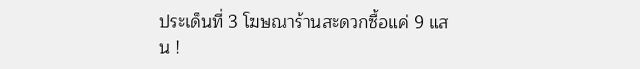ประเด็นที่ 3 โฆษณาร้านสะดวกซื้อแค่ 9 แสน !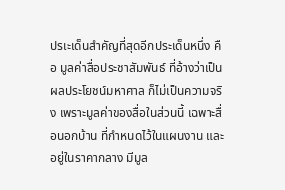ปรเะเด็นสำคัญที่สุดอีกประเด็นหนึ่ง คือ มูลค่าสื่อประชาสัมพันธ์ ที่อ้างว่าเป็นผลประโยชน์มหาศาล ก็ไม่เป็นความจริง เพราะมูลค่าของสื่อในส่วนนี้ เฉพาะสื่อนอกบ้าน ที่กำหนดไว้ในแผนงาน และอยู่ในราคากลาง มีมูล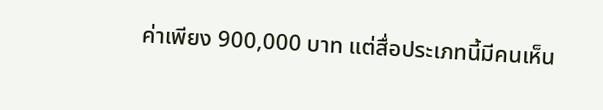ค่าเพียง 900,000 บาท แต่สื่อประเภทนี้มีคนเห็น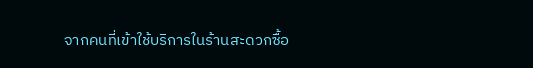จากคนที่เข้าใช้บริการในร้านสะดวกซื้อ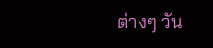ต่างๆ วัน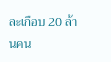ละเกือบ 20 ล้านคน